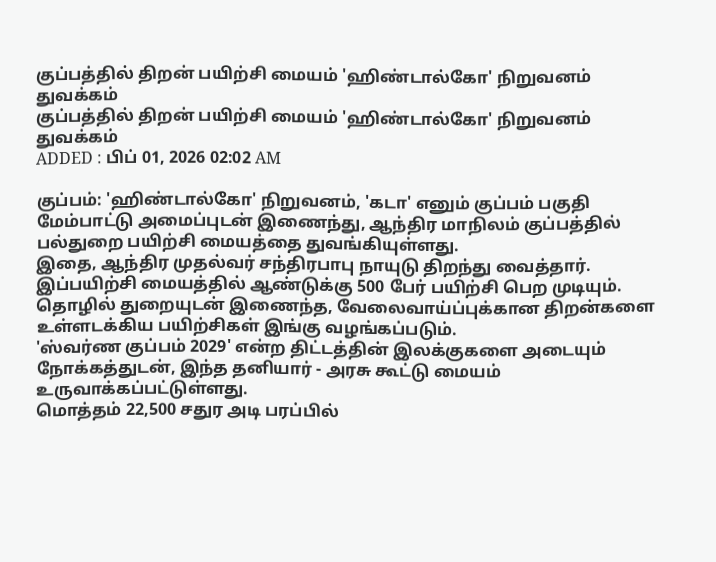குப்பத்தில் திறன் பயிற்சி மையம் 'ஹிண்டால்கோ' நிறுவனம் துவக்கம்
குப்பத்தில் திறன் பயிற்சி மையம் 'ஹிண்டால்கோ' நிறுவனம் துவக்கம்
ADDED : பிப் 01, 2026 02:02 AM

குப்பம்: 'ஹிண்டால்கோ' நிறுவனம், 'கடா' எனும் குப்பம் பகுதி மேம்பாட்டு அமைப்புடன் இணைந்து, ஆந்திர மாநிலம் குப்பத்தில் பல்துறை பயிற்சி மையத்தை துவங்கியுள்ளது.
இதை, ஆந்திர முதல்வர் சந்திரபாபு நாயுடு திறந்து வைத்தார். இப்பயிற்சி மையத்தில் ஆண்டுக்கு 500 பேர் பயிற்சி பெற முடியும். தொழில் துறையுடன் இணைந்த, வேலைவாய்ப்புக்கான திறன்களை உள்ளடக்கிய பயிற்சிகள் இங்கு வழங்கப்படும்.
'ஸ்வர்ண குப்பம் 2029' என்ற திட்டத்தின் இலக்குகளை அடையும் நோக்கத்துடன், இந்த தனியார் - அரசு கூட்டு மையம் உருவாக்கப்பட்டுள்ளது.
மொத்தம் 22,500 சதுர அடி பரப்பில்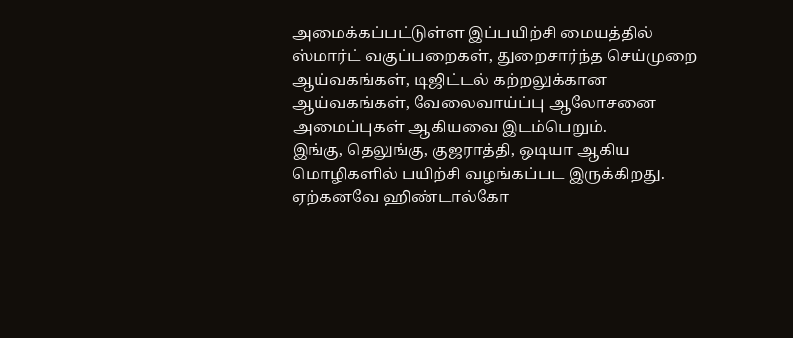அமைக்கப்பட்டுள்ள இப்பயிற்சி மையத்தில் ஸ்மார்ட் வகுப்பறைகள், துறைசார்ந்த செய்முறை ஆய்வகங்கள், டிஜிட்டல் கற்றலுக்கான ஆய்வகங்கள், வேலைவாய்ப்பு ஆலோசனை அமைப்புகள் ஆகியவை இடம்பெறும்.
இங்கு, தெலுங்கு, குஜராத்தி, ஒடியா ஆகிய மொழிகளில் பயிற்சி வழங்கப்பட இருக்கிறது. ஏற்கனவே ஹிண்டால்கோ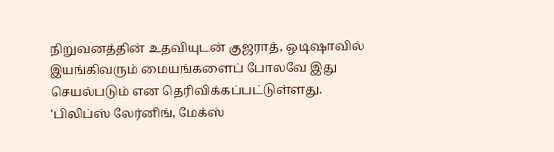நிறுவனத்தின் உதவியுடன் குஜராத், ஒடிஷாவில் இயங்கிவரும் மையங்களைப் போலவே இது செயல்படும் என தெரிவிக்கப்பட்டுள்ளது.
'பிலிப்ஸ் லேர்னிங், மேக்ஸ்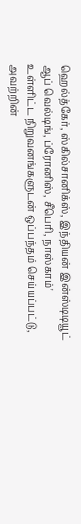ஹெல்த்கேர், ஸ்கில்சானிக்ஸ், இந்தியன் இன்ஸ்டிடியூட் ஆப் வெல்டிங், ப்ரோனிஸ், சீபெரி, நாஸ்காம்' உள்ளிட்ட நிறுவனங்களுடன் ஒப்பந்தம் செய்யப்பட்டு, அவற்றின்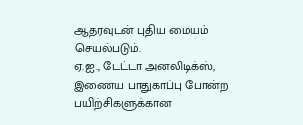ஆதரவுடன் புதிய மையம் செயல்படும்.
ஏ.ஐ., டேட்டா அனலிடிக்ஸ், இணைய பாதுகாப்பு போன்ற பயிற்சிகளுக்கான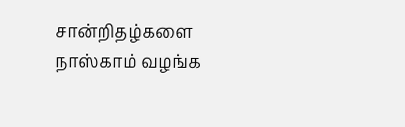சான்றிதழ்களை நாஸ்காம் வழங்க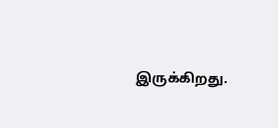இருக்கிறது.